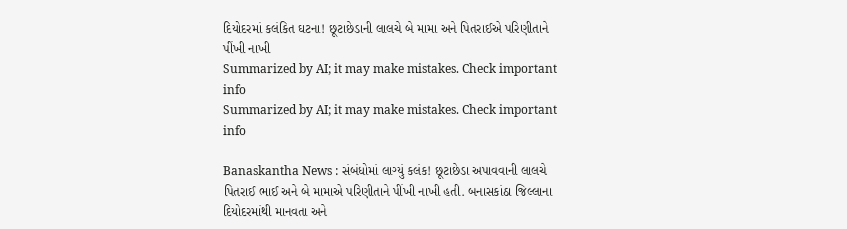દિયોદરમાં કલંકિત ઘટના! છૂટાછેડાની લાલચે બે મામા અને પિતરાઈએ પરિણીતાને પીંખી નાખી
Summarized by AI; it may make mistakes. Check important info
Summarized by AI; it may make mistakes. Check important info

Banaskantha News : સંબંધોમાં લાગ્યું કલંક! છૂટાછેડા અપાવવાની લાલચે પિતરાઈ ભાઈ અને બે મામાએ પરિણીતાને પીંખી નાખી હતી. બનાસકાંઠા જિલ્લાના દિયોદરમાંથી માનવતા અને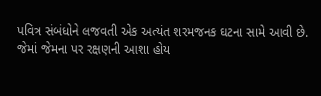પવિત્ર સંબંધોને લજવતી એક અત્યંત શરમજનક ઘટના સામે આવી છે. જેમાં જેમના પર રક્ષણની આશા હોય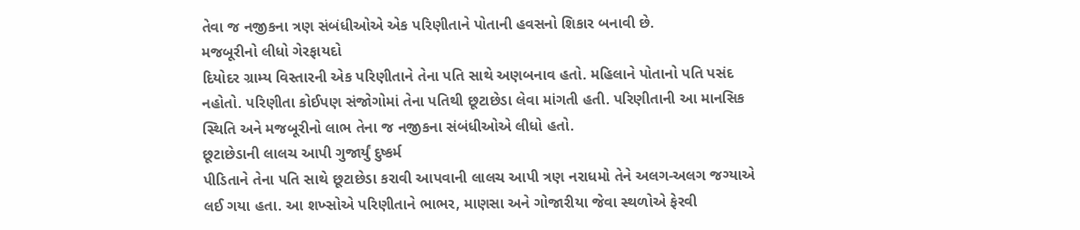તેવા જ નજીકના ત્રણ સંબંધીઓએ એક પરિણીતાને પોતાની હવસનો શિકાર બનાવી છે.
મજબૂરીનો લીધો ગેરફાયદો
દિયોદર ગ્રામ્ય વિસ્તારની એક પરિણીતાને તેના પતિ સાથે અણબનાવ હતો. મહિલાને પોતાનો પતિ પસંદ નહોતો. પરિણીતા કોઈપણ સંજોગોમાં તેના પતિથી છૂટાછેડા લેવા માંગતી હતી. પરિણીતાની આ માનસિક સ્થિતિ અને મજબૂરીનો લાભ તેના જ નજીકના સંબંધીઓએ લીધો હતો.
છૂટાછેડાની લાલચ આપી ગુજાર્યું દુષ્કર્મ
પીડિતાને તેના પતિ સાથે છૂટાછેડા કરાવી આપવાની લાલચ આપી ત્રણ નરાધમો તેને અલગ-અલગ જગ્યાએ લઈ ગયા હતા. આ શખ્સોએ પરિણીતાને ભાભર, માણસા અને ગોજારીયા જેવા સ્થળોએ ફેરવી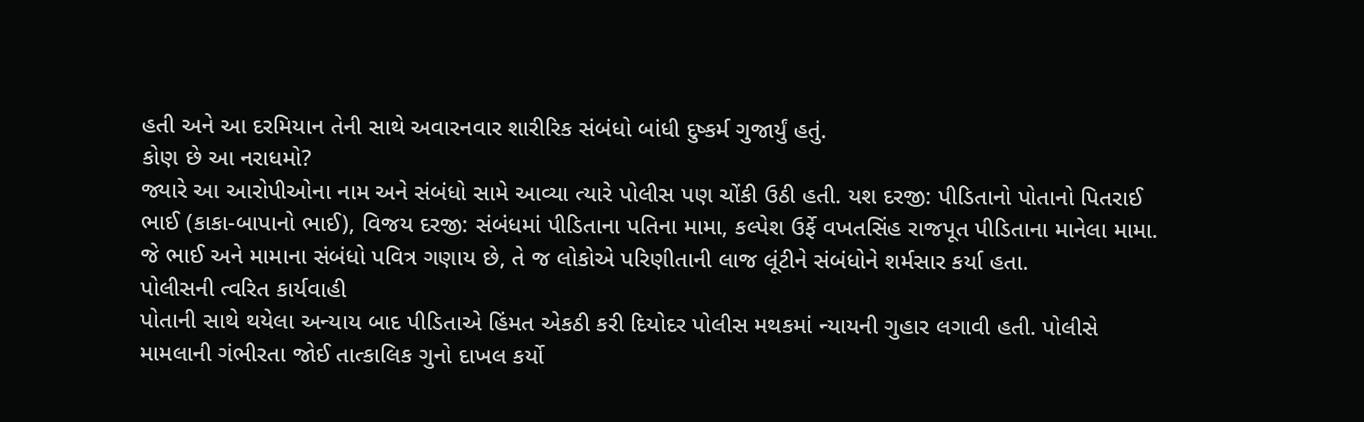હતી અને આ દરમિયાન તેની સાથે અવારનવાર શારીરિક સંબંધો બાંધી દુષ્કર્મ ગુજાર્યું હતું.
કોણ છે આ નરાધમો?
જ્યારે આ આરોપીઓના નામ અને સંબંધો સામે આવ્યા ત્યારે પોલીસ પણ ચોંકી ઉઠી હતી. યશ દરજી: પીડિતાનો પોતાનો પિતરાઈ ભાઈ (કાકા-બાપાનો ભાઈ), વિજય દરજી: સંબંધમાં પીડિતાના પતિના મામા, કલ્પેશ ઉર્ફે વખતસિંહ રાજપૂત પીડિતાના માનેલા મામા. જે ભાઈ અને મામાના સંબંધો પવિત્ર ગણાય છે, તે જ લોકોએ પરિણીતાની લાજ લૂંટીને સંબંધોને શર્મસાર કર્યા હતા.
પોલીસની ત્વરિત કાર્યવાહી
પોતાની સાથે થયેલા અન્યાય બાદ પીડિતાએ હિંમત એકઠી કરી દિયોદર પોલીસ મથકમાં ન્યાયની ગુહાર લગાવી હતી. પોલીસે મામલાની ગંભીરતા જોઈ તાત્કાલિક ગુનો દાખલ કર્યો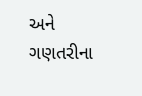અને ગણતરીના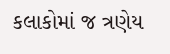કલાકોમાં જ ત્રણેય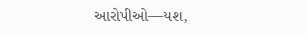આરોપીઓ—યશ,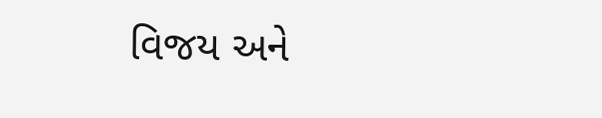વિજય અને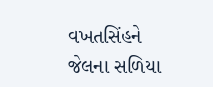વખતસિંહને જેલના સળિયા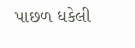પાછળ ધકેલી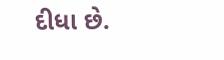દીધા છે.